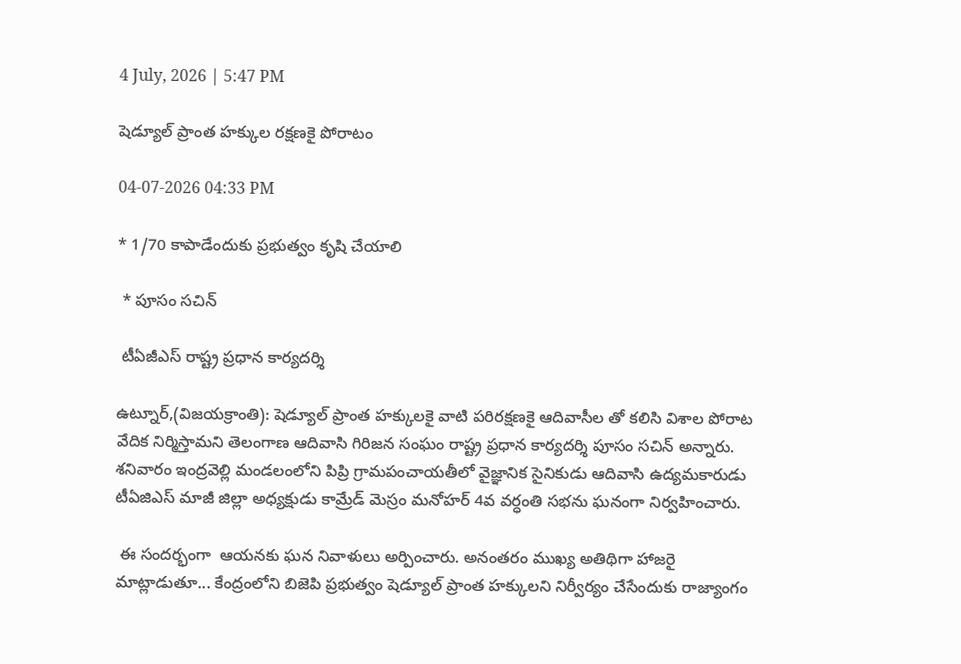4 July, 2026 | 5:47 PM

షెడ్యూల్ ప్రాంత హక్కుల రక్షణకై పోరాటం

04-07-2026 04:33 PM

* 1/70 కాపాడేందుకు ప్రభుత్వం కృషి చేయాలి

 * పూసం సచిన్

 టీఏజీఎస్ రాష్ట్ర ప్రధాన కార్యదర్శి

ఉట్నూర్,(విజయక్రాంతి): షెడ్యూల్ ప్రాంత హక్కులకై వాటి పరిరక్షణకై ఆదివాసీల తో కలిసి విశాల పోరాట వేదిక నిర్మిస్తామని తెలంగాణ ఆదివాసి గిరిజన సంఘం రాష్ట్ర ప్రధాన కార్యదర్శి పూసం సచిన్ అన్నారు.  శనివారం ఇంద్రవెల్లి మండలంలోని పిప్రి గ్రామపంచాయతీలో వైజ్ఞానిక సైనికుడు ఆదివాసి ఉద్యమకారుడు టీఏజిఎస్ మాజీ జిల్లా అధ్యక్షుడు కామ్రేడ్ మెస్రం మనోహర్ 4వ వర్ధంతి సభను ఘనంగా నిర్వహించారు.

 ఈ సందర్భంగా  ఆయనకు ఘన నివాళులు అర్పించారు. అనంతరం ముఖ్య అతిథిగా హాజరై  మాట్లాడుతూ... కేంద్రంలోని బిజెపి ప్రభుత్వం షెడ్యూల్ ప్రాంత హక్కులని నిర్వీర్యం చేసేందుకు రాజ్యాంగం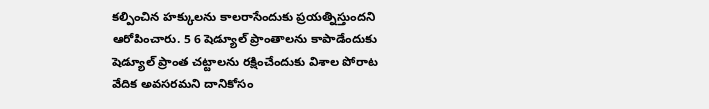కల్పించిన హక్కులను కాలరాసేందుకు ప్రయత్నిస్తుందని ఆరోపించారు. 5 6 షెడ్యూల్ ప్రాంతాలను కాపాడేందుకు షెడ్యూల్ ప్రాంత చట్టాలను రక్షించేందుకు విశాల పోరాట వేదిక అవసరమని దానికోసం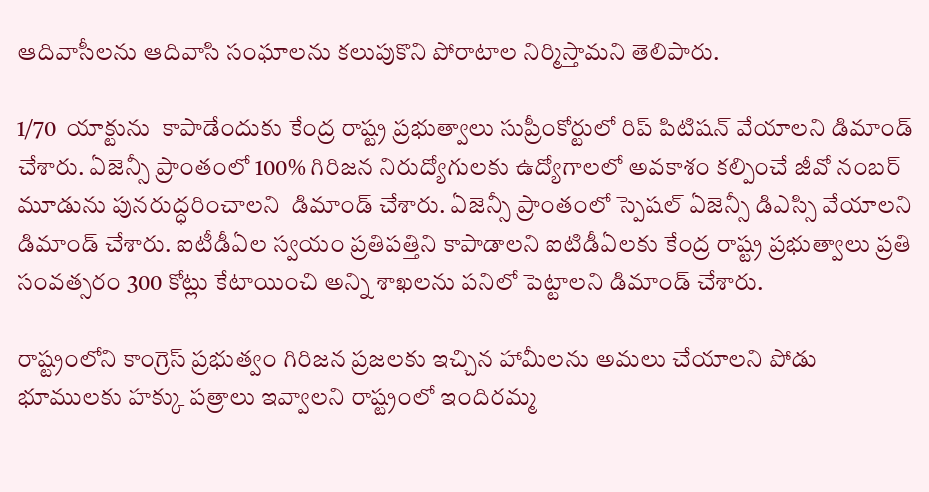ఆదివాసీలను ఆదివాసి సంఘాలను కలుపుకొని పోరాటాల నిర్మిస్తామని తెలిపారు.

1/70  యాక్టును  కాపాడేందుకు కేంద్ర రాష్ట్ర ప్రభుత్వాలు సుప్రీంకోర్టులో రిప్ పిటిషన్ వేయాలని డిమాండ్ చేశారు. ఏజెన్సీ ప్రాంతంలో 100% గిరిజన నిరుద్యోగులకు ఉద్యోగాలలో అవకాశం కల్పించే జీవో నంబర్ మూడును పునరుద్ధరించాలని  డిమాండ్ చేశారు. ఏజెన్సీ ప్రాంతంలో స్పెషల్ ఏజెన్సీ డిఎస్సి వేయాలని డిమాండ్ చేశారు. ఐటీడీఏల స్వయం ప్రతిపత్తిని కాపాడాలని ఐటిడీఏలకు కేంద్ర రాష్ట్ర ప్రభుత్వాలు ప్రతి సంవత్సరం 300 కోట్లు కేటాయించి అన్ని శాఖలను పనిలో పెట్టాలని డిమాండ్ చేశారు.

రాష్ట్రంలోని కాంగ్రెస్ ప్రభుత్వం గిరిజన ప్రజలకు ఇచ్చిన హామీలను అమలు చేయాలని పోడు భూములకు హక్కు పత్రాలు ఇవ్వాలని రాష్ట్రంలో ఇందిరమ్మ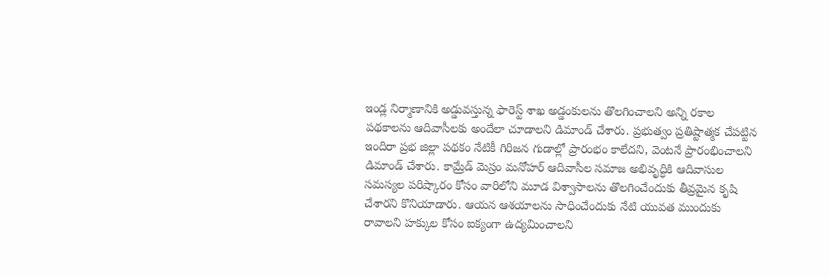ఇండ్ల నిర్మాణానికి అడ్డువస్తున్న ఫారెస్ట్ శాఖ అడ్డంకులను తొలగించాలని అన్ని రకాల పథకాలను ఆదివాసీలకు అందేలా చూడాలని డిమాండ్ చేశారు. ప్రభుత్వం ప్రతిష్టాత్మక చేపట్టిన ఇందిరా ప్రభ జిల్లా పథకం నేటికీ గిరిజన గుడాల్లో ప్రారంభం కాలేదని, వెంటనే ప్రారంభించాలని డిమాండ్ చేశారు. కామ్రేడ్ మెస్రం మనోహర్ ఆదివాసీల సమాజ అభివృద్ధికి ఆదివాసుల సమస్యల పరిష్కారం కోసం వారిలోని మూడ విశ్వాసాలను తొలగించేందుకు తీవ్రమైన కృషి చేశారని కొనియాడారు. ఆయన ఆశయాలను సాధించేందుకు నేటి యువత ముందుకు రావాలని హక్కుల కోసం ఐక్యంగా ఉద్యమించాలని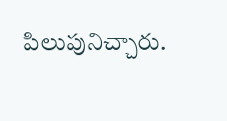పిలుపునిచ్చారు.